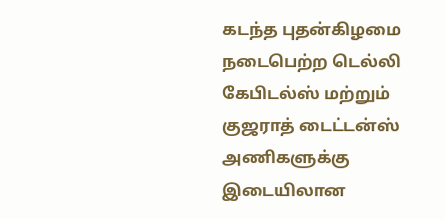கடந்த புதன்கிழமை நடைபெற்ற டெல்லி கேபிடல்ஸ் மற்றும் குஜராத் டைட்டன்ஸ் அணிகளுக்கு இடையிலான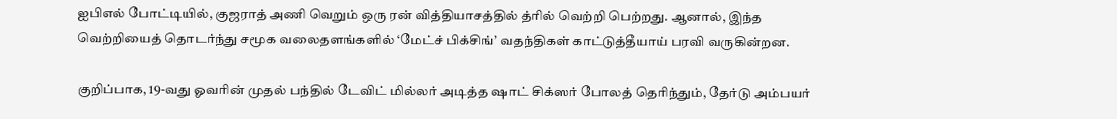ஐபிஎல் போட்டியில், குஜராத் அணி வெறும் ஒரு ரன் வித்தியாசத்தில் த்ரில் வெற்றி பெற்றது. ஆனால், இந்த வெற்றியைத் தொடர்ந்து சமூக வலைதளங்களில் ‘மேட்ச் பிக்சிங்’ வதந்திகள் காட்டுத்தீயாய் பரவி வருகின்றன.

குறிப்பாக, 19-வது ஓவரின் முதல் பந்தில் டேவிட் மில்லர் அடித்த ஷாட் சிக்ஸர் போலத் தெரிந்தும், தேர்டு அம்பயர்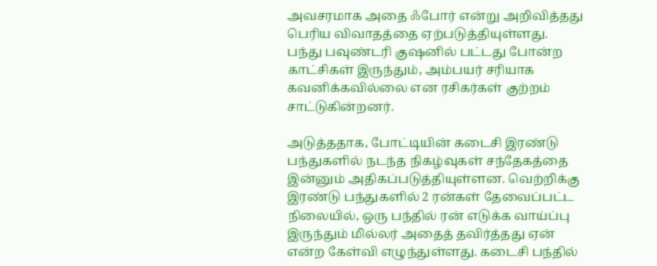அவசரமாக அதை ஃபோர் என்று அறிவித்தது பெரிய விவாதத்தை ஏற்படுத்தியுள்ளது. பந்து பவுண்டரி குஷனில் பட்டது போன்ற காட்சிகள் இருந்தும், அம்பயர் சரியாக கவனிக்கவில்லை என ரசிகர்கள் குற்றம் சாட்டுகின்றனர்.

அடுத்ததாக, போட்டியின் கடைசி இரண்டு பந்துகளில் நடந்த நிகழ்வுகள் சந்தேகத்தை இன்னும் அதிகப்படுத்தியுள்ளன. வெற்றிக்கு இரண்டு பந்துகளில் 2 ரன்கள் தேவைப்பட்ட நிலையில், ஒரு பந்தில் ரன் எடுக்க வாய்ப்பு இருந்தும் மில்லர் அதைத் தவிர்த்தது ஏன் என்ற கேள்வி எழுந்துள்ளது. கடைசி பந்தில்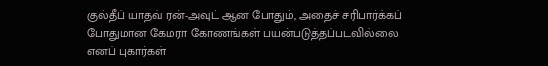குல்தீப் யாதவ் ரன்-அவுட் ஆன போதும், அதைச் சரிபார்க்கப் போதுமான கேமரா கோணங்கள் பயன்படுத்தப்படவில்லை எனப் புகார்கள்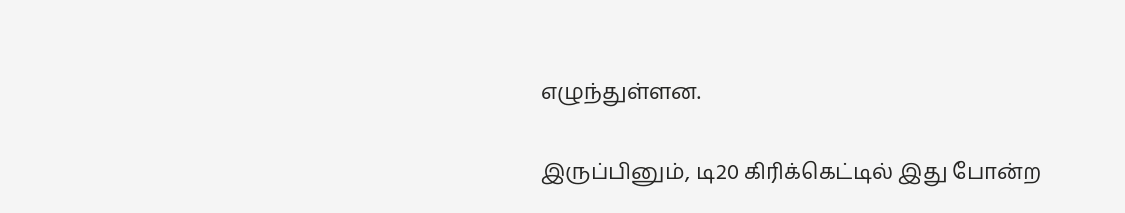எழுந்துள்ளன.

இருப்பினும், டி20 கிரிக்கெட்டில் இது போன்ற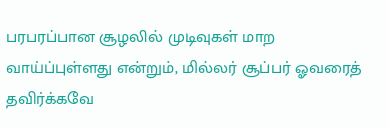பரபரப்பான சூழலில் முடிவுகள் மாற வாய்ப்புள்ளது என்றும், மில்லர் சூப்பர் ஓவரைத் தவிர்க்கவே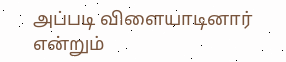அப்படி விளையாடினார் என்றும்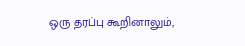ஒரு தரப்பு கூறினாலும்,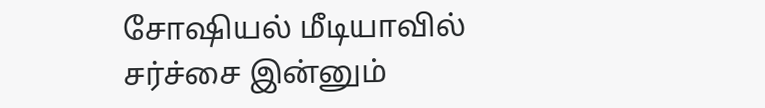சோஷியல் மீடியாவில் சர்ச்சை இன்னும்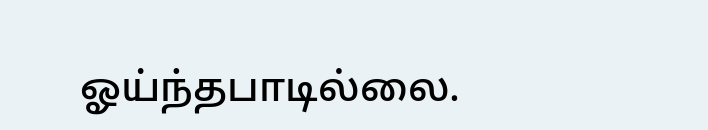ஓய்ந்தபாடில்லை.